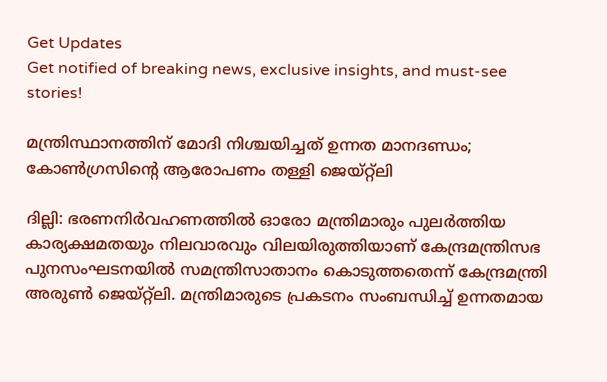Get Updates
Get notified of breaking news, exclusive insights, and must-see stories!

മന്ത്രിസ്ഥാനത്തിന് മോദി നിശ്ചയിച്ചത് ഉന്നത മാനദണ്ഡം; കോൺഗ്രസിന്റെ ആരോപണം തള്ളി ജെയ്റ്റ്ലി

ദില്ലി: ഭരണനിര്‍വഹണത്തില്‍ ഓരോ മന്ത്രിമാരും പുലര്‍ത്തിയ കാര്യക്ഷമതയും നിലവാരവും വിലയിരുത്തിയാണ് കേന്ദ്രമന്ത്രിസഭ പുനസംഘടനയിൽ സമന്ത്രിസാതാനം കൊടുത്തതെന്ന് കേന്ദ്രമന്ത്രി അരുൺ ജെയ്റ്റ്ലി. മന്ത്രിമാരുടെ പ്രകടനം സംബന്ധിച്ച് ഉന്നതമായ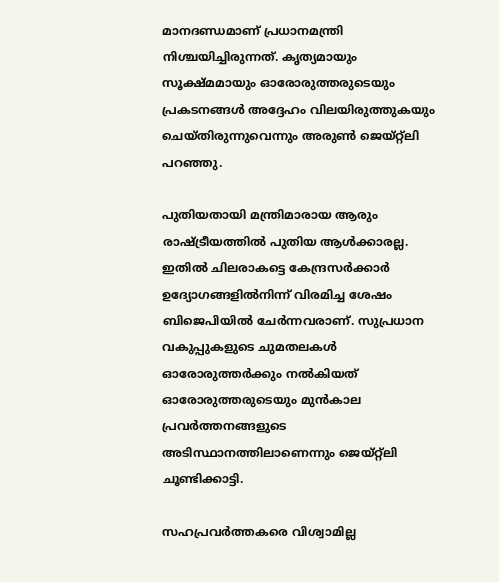മാനദണ്ഡമാണ് പ്രധാനമന്ത്രി നിശ്ചയിച്ചിരുന്നത്. കൃത്യമായും സൂക്ഷ്മമായും ഓരോരുത്തരുടെയും പ്രകടനങ്ങള്‍ അദ്ദേഹം വിലയിരുത്തുകയും ചെയ്തിരുന്നുവെന്നും അരുൺ ജെയ്റ്റ്ലി പറഞ്ഞു.

പുതിയതായി മന്ത്രിമാരായ ആരും രാഷ്ട്രീയത്തില്‍ പുതിയ ആള്‍ക്കാരല്ല. ഇതില്‍ ചിലരാകട്ടെ കേന്ദ്രസര്‍ക്കാര്‍ ഉദ്യോഗങ്ങളില്‍നിന്ന് വിരമിച്ച ശേഷം ബിജെപിയില്‍ ചേർന്നവരാണ്. സുപ്രധാന വകുപ്പുകളുടെ ചുമതലകള്‍ ഓരോരുത്തര്‍ക്കും നല്‍കിയത് ഓരോരുത്തരുടെയും മുന്‍കാല പ്രവര്‍ത്തനങ്ങളുടെ അടിസ്ഥാനത്തിലാണെന്നും ജെയ്റ്റ്‌ലി ചൂണ്ടിക്കാട്ടി.

സഹപ്രവർത്തകരെ വിശ്വാമില്ല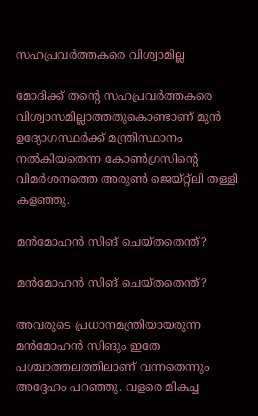സഹപ്രവർത്തകരെ വിശ്വാമില്ല

മോദിക്ക് തന്റെ സഹപ്രവര്‍ത്തകരെ വിശ്വാസമില്ലാത്തതുകൊണ്ടാണ് മുന്‍ ഉദ്യോഗസ്ഥര്‍ക്ക് മന്ത്രിസ്ഥാനം നല്‍കിയതെന്ന കോണ്‍ഗ്രസിന്റെ വിമര്‍ശനത്തെ അരുൺ ജെയ്റ്റ്ലി തള്ളി കളഞ്ഞു.

മൻമോഹൻ സിങ് ചെയ്തതെന്ത്?

മൻമോഹൻ സിങ് ചെയ്തതെന്ത്?

അവരുടെ പ്രധാനമന്ത്രിയായരുന്ന മൻമോഹൻ സിങും ഇതേ പശ്ചാത്തലത്തിലാണ് വന്നതെന്നും അദ്ദേഹം പറ‍ഞ്ഞു. വളരെ മികച്ച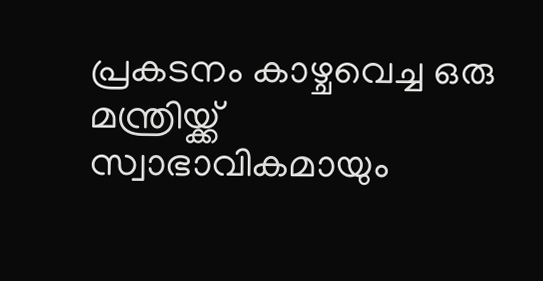പ്രകടനം കാഴ്ചവെച്ച ഒരു മന്ത്രിയ്ക്ക് സ്വാഭാവികമായും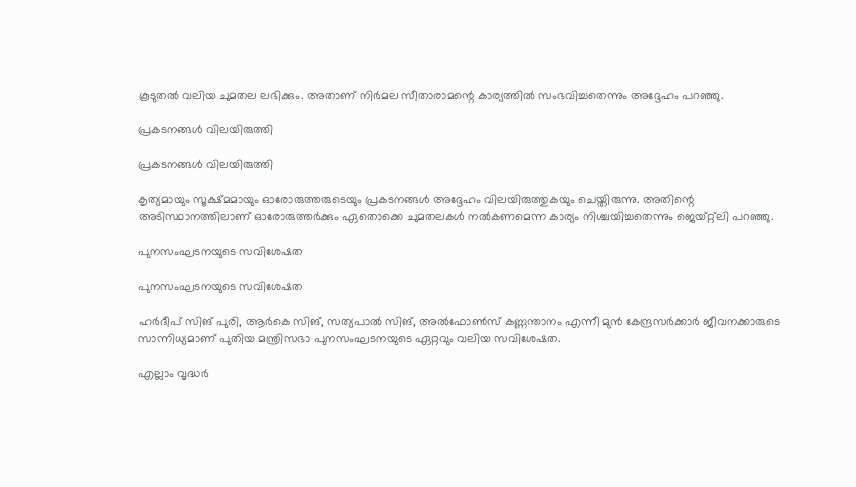കൂടുതല്‍ വലിയ ചുമതല ലഭിക്കും. അതാണ് നിര്‍മല സീതാരാമന്റെ കാര്യത്തില്‍ സംഭവിച്ചതെന്നും അദ്ദേഹം പറഞ്ഞു.

പ്രകടനങ്ങൾ വിലയിരുത്തി

പ്രകടനങ്ങൾ വിലയിരുത്തി

കൃത്യമായും സൂക്ഷ്മമായും ഓരോരുത്തരുടെയും പ്രകടനങ്ങള്‍ അദ്ദേഹം വിലയിരുത്തുകയും ചെയ്തിരുന്നു. അതിന്റെ അടിസ്ഥാനത്തിലാണ് ഓരോരുത്തര്‍ക്കും ഏതൊക്കെ ചുമതലകള്‍ നൽ‌കണമെന്ന കാര്യം നിശ്ചയിച്ചതെന്നും ജെയ്റ്റ്ലി പറഞ്ഞു.

പുനസംഘടനയുടെ സവിശേഷത

പുനസംഘടനയുടെ സവിശേഷത

ഹര്‍ദീപ് സിങ് പുരി, ആര്‍കെ സിങ്, സത്യപാല്‍ സിങ്, അല്‍ഫോണ്‍സ് കണ്ണന്താനം എന്നീ മുന്‍ കേന്ദ്രസര്‍ക്കാര്‍ ജീവനക്കാരുടെ സാന്നിധ്യമാണ് പുതിയ മന്ത്രിസഭാ പുനസംഘടനയുടെ ഏറ്റവും വലിയ സവിശേഷത.

എല്ലാം വൃദ്ധർ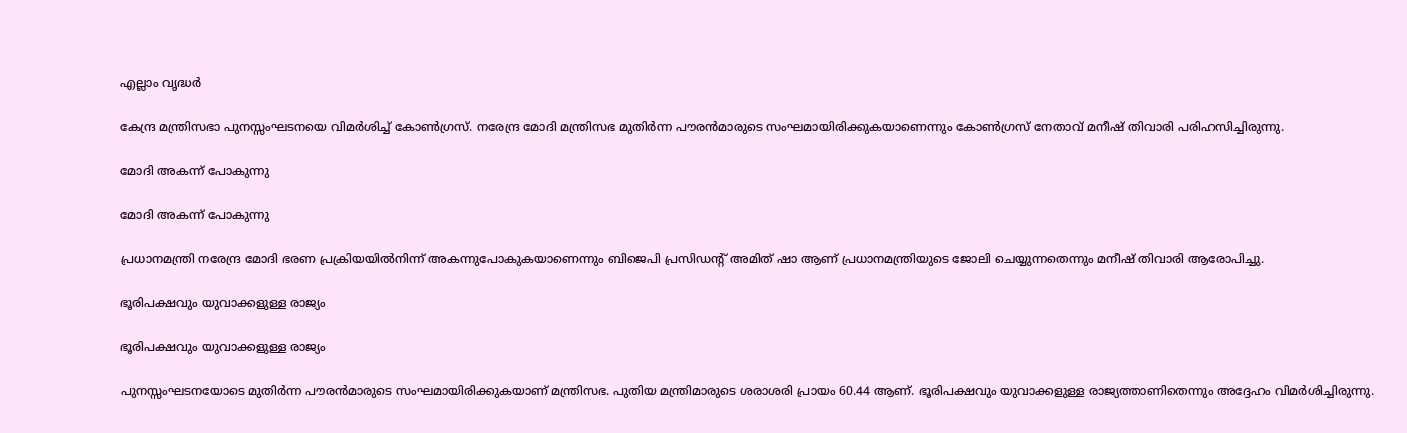എല്ലാം വൃദ്ധർ

കേന്ദ്ര മന്ത്രിസഭാ പുനസ്സംഘടനയെ വിമര്‍ശിച്ച് കോണ്‍ഗ്രസ്. നരേന്ദ്ര മോദി മന്ത്രിസഭ മുതിര്‍ന്ന പൗരന്‍മാരുടെ സംഘമായിരിക്കുകയാണെന്നും കോണ്‍ഗ്രസ് നേതാവ് മനീഷ് തിവാരി പരിഹസിച്ചിരുന്നു.

മോദി അകന്ന് പോകുന്നു

മോദി അകന്ന് പോകുന്നു

പ്രധാനമന്ത്രി നരേന്ദ്ര മോദി ഭരണ പ്രക്രിയയില്‍നിന്ന് അകന്നുപോകുകയാണെന്നും ബിജെപി പ്രസിഡന്റ് അമിത് ഷാ ആണ് പ്രധാനമന്ത്രിയുടെ ജോലി ചെയ്യുന്നതെന്നും മനീഷ് തിവാരി ആരോപിച്ചു.

ഭൂരിപക്ഷവും യുവാക്കളുള്ള രാജ്യം

ഭൂരിപക്ഷവും യുവാക്കളുള്ള രാജ്യം

പുനസ്സംഘടനയോടെ മുതിര്‍ന്ന പൗരന്‍മാരുടെ സംഘമായിരിക്കുകയാണ് മന്ത്രിസഭ. പുതിയ മന്ത്രിമാരുടെ ശരാശരി പ്രായം 60.44 ആണ്. ഭൂരിപക്ഷവും യുവാക്കളുള്ള രാജ്യത്താണിതെന്നും അദ്ദേഹം വിമർശിച്ചിരുന്നു.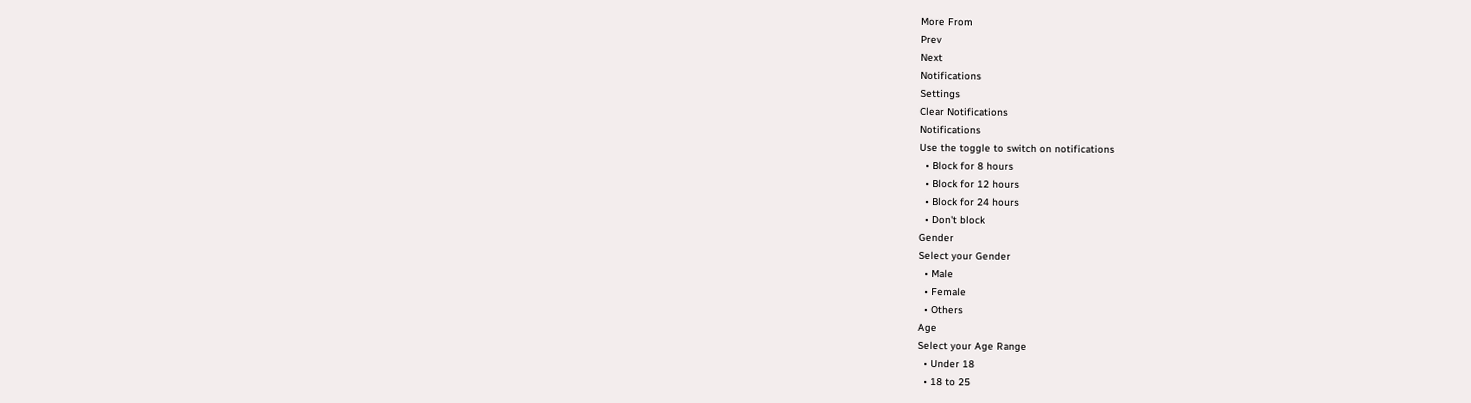More From
Prev
Next
Notifications
Settings
Clear Notifications
Notifications
Use the toggle to switch on notifications
  • Block for 8 hours
  • Block for 12 hours
  • Block for 24 hours
  • Don't block
Gender
Select your Gender
  • Male
  • Female
  • Others
Age
Select your Age Range
  • Under 18
  • 18 to 25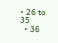• 26 to 35
  • 36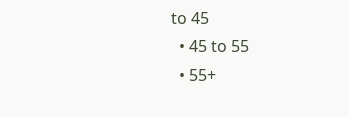to 45
  • 45 to 55
  • 55+